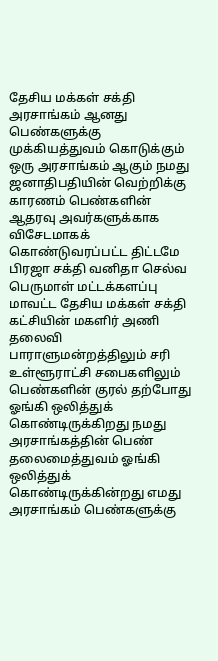தேசிய மக்கள் சக்தி அரசாங்கம் ஆனது பெண்களுக்கு முக்கியத்துவம் கொடுக்கும் ஒரு அரசாங்கம் ஆகும் நமது ஜனாதிபதியின் வெற்றிக்கு காரணம் பெண்களின் ஆதரவு அவர்களுக்காக விசேடமாகக் கொண்டுவரப்பட்ட திட்டமே பிரஜா சக்தி வனிதா செல்வ பெருமாள் மட்டக்களப்பு மாவட்ட தேசிய மக்கள் சக்தி கட்சியின் மகளிர் அணி தலைவி
பாராளுமன்றத்திலும் சரி உள்ளூராட்சி சபைகளிலும் பெண்களின் குரல் தற்போது ஓங்கி ஒலித்துக் கொண்டிருக்கிறது நமது அரசாங்கத்தின் பெண் தலைமைத்துவம் ஓங்கி ஒலித்துக் கொண்டிருக்கின்றது எமது அரசாங்கம் பெண்களுக்கு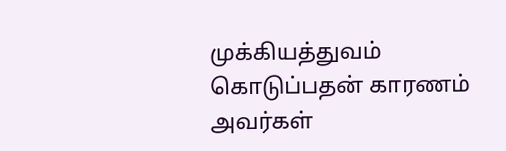முக்கியத்துவம் கொடுப்பதன் காரணம் அவர்கள்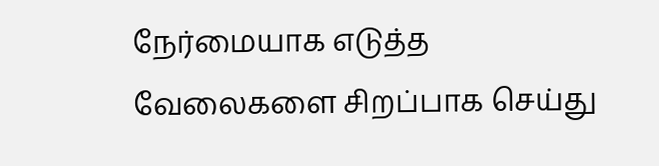நேர்மையாக எடுத்த வேலைகளை சிறப்பாக செய்து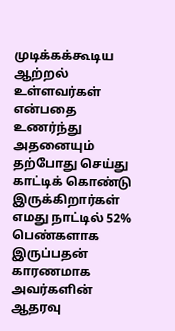முடிக்கக்கூடிய ஆற்றல் உள்ளவர்கள் என்பதை உணர்ந்து அதனையும் தற்போது செய்து காட்டிக் கொண்டு இருக்கிறார்கள்
எமது நாட்டில் 52% பெண்களாக இருப்பதன் காரணமாக அவர்களின் ஆதரவு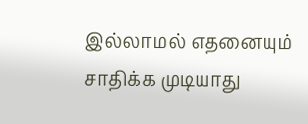இல்லாமல் எதனையும் சாதிக்க முடியாது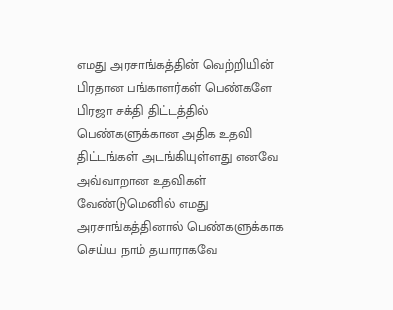எமது அரசாங்கத்தின் வெற்றியின் பிரதான பங்காளர்கள் பெண்களே
பிரஜா சக்தி திட்டத்தில் பெண்களுக்கான அதிக உதவி திட்டங்கள் அடங்கியுள்ளது எனவே அவ்வாறான உதவிகள் வேண்டுமெனில் எமது அரசாங்கத்தினால் பெண்களுக்காக செய்ய நாம் தயாராகவே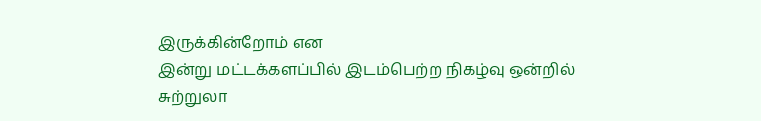இருக்கின்றோம் என
இன்று மட்டக்களப்பில் இடம்பெற்ற நிகழ்வு ஒன்றில் சுற்றுலா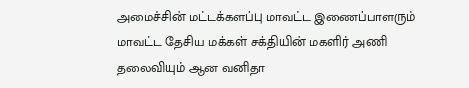அமைச்சின் மட்டக்களப்பு மாவட்ட இணைப்பாளரும் மாவட்ட தேசிய மக்கள் சக்தியின் மகளிர் அணி தலைவியும் ஆன வனிதா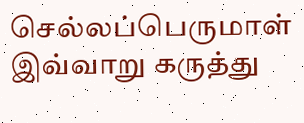செல்லப்பெருமாள் இவ்வாறு கருத்து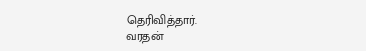தெரிவித்தார்.
வரதன்